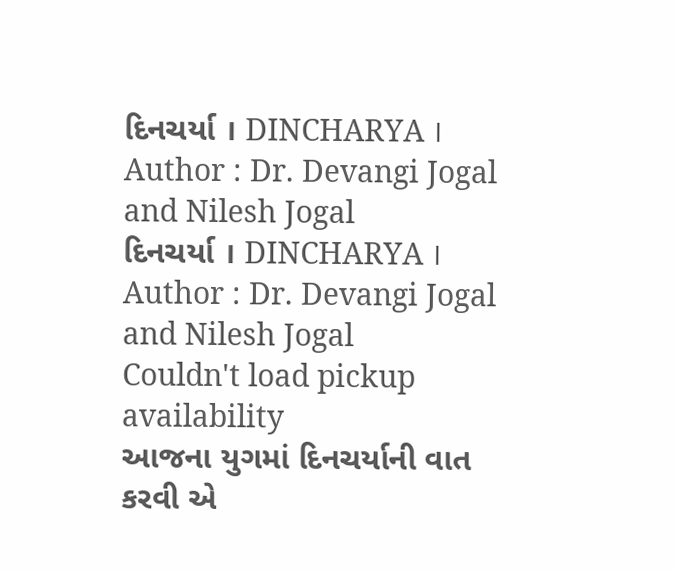દિનચર્યા । DINCHARYA । Author : Dr. Devangi Jogal and Nilesh Jogal
દિનચર્યા । DINCHARYA । Author : Dr. Devangi Jogal and Nilesh Jogal
Couldn't load pickup availability
આજના યુગમાં દિનચર્યાની વાત કરવી એ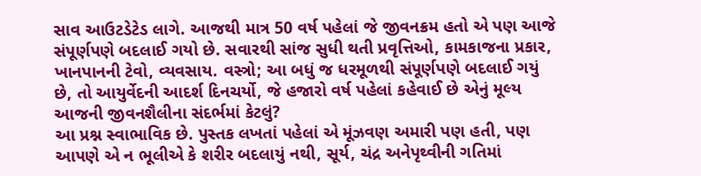સાવ આઉટડેટેડ લાગે. આજથી માત્ર 50 વર્ષ પહેલાં જે જીવનક્રમ હતો એ પણ આજે સંપૂર્ણપણે બદલાઈ ગયો છે. સવારથી સાંજ સુધી થતી પ્રવૃત્તિઓ, કામકાજના પ્રકાર, ખાનપાનની ટેવો, વ્યવસાય. વસ્ત્રો; આ બધું જ ધરમૂળથી સંપૂર્ણપણે બદલાઈ ગયું છે, તો આયુર્વેદની આદર્શ દિનચર્યો, જે હજારો વર્ષ પહેલાં કહેવાઈ છે એનું મૂલ્ય આજની જીવનશૈલીના સંદર્ભમાં કેટલું?
આ પ્રશ્ન સ્વાભાવિક છે. પુસ્તક લખતાં પહેલાં એ મૂંઝવણ અમારી પણ હતી, પણ આપણે એ ન ભૂલીએ કે શરીર બદલાયું નથી, સૂર્ય, ચંદ્ર અનેપૃથ્વીની ગતિમાં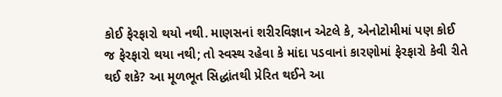કોઈ ફેરફારો થયો નથી. માણસનાં શરીરવિજ્ઞાન એટલે કે, એનોટોમીમાં પણ કોઈ જ ફેરફારો થયા નથી; તો સ્વસ્થ રહેવા કે માંદા પડવાનાં કારણોમાં ફેરફારો કેવી રીતે થઈ શકે? આ મૂળભૂત સિદ્ધાંતથી પ્રેરિત થઈને આ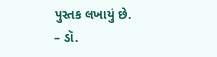પુસ્તક લખાયું છે.
– ડૉ.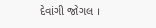દેવાંગી જોગલ ।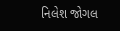નિલેશ જોગલ